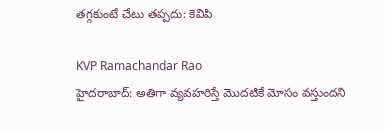తగ్గకుంటే చేటు తప్పదు: కెవిపి

KVP Ramachandar Rao
హైదరాబాద్: అతిగా వ్యవహరిస్తే మొదటికే మోసం వస్తుందని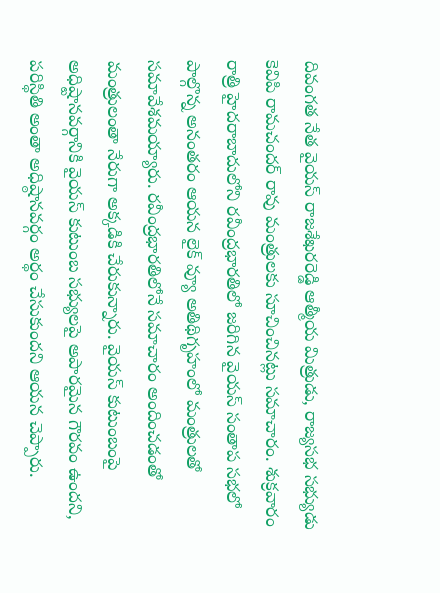దివంగత నేత వైయస్ రాజశేఖరరెడ్డి ఆత్మీయ మిత్రుడు, రాజ్యసభ సభ్యుడు కెవిపి రామచందర్ రావు మంత్రులకు సూచించినట్లు సమాచారం. శుక్రవారం రాత్రి హైదరాబాదులోని రవీంద్రభారతిలో జరిగిన వైయస్ సంతాప సభలో పాల్గొన్న అనంతరం ఆయన లైక్ వ్యూ అతిథిగృహంలో మంత్రులతో సమావేశమయ్యారు. రవీంద్రభారతిలోనే సమాచారం అందించడంతో మంత్రులంతా నేరుగా అక్కడికి చేరుకున్నారు. వైయస్ కుటుంబంపై అధిష్టానవర్గానికి వైయస్ కుటుంబ సభ్యులపై అపారమైన గౌరవం ఉందని, పరిస్థితి అంతా అధిష్ఠానవర్గం అర్థం చేసుకుందని ఆయన చెప్పారు.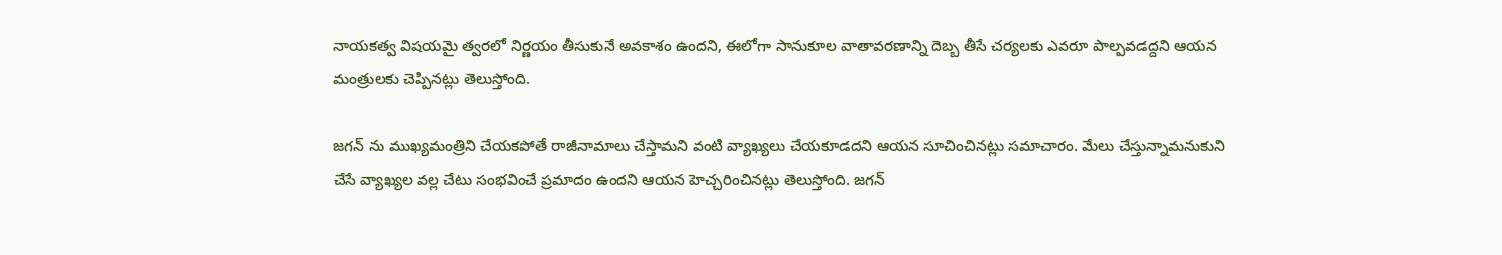నాయకత్వ విషయమై త్వరలో నిర్ణయం తీసుకునే అవకాశం ఉందని, ఈలోగా సానుకూల వాతావరణాన్ని దెబ్బ తీసే చర్యలకు ఎవరూ పాల్పవడద్దని ఆయన మంత్రులకు చెప్పినట్లు తెలుస్తోంది.

జగన్ ను ముఖ్యమంత్రిని చేయకపోతే రాజీనామాలు చేస్తామని వంటి వ్యాఖ్యలు చేయకూడదని ఆయన సూచించినట్లు సమాచారం. మేలు చేస్తున్నామనుకుని చేసే వ్యాఖ్యల వల్ల చేటు సంభవించే ప్రమాదం ఉందని ఆయన హెచ్చరించినట్లు తెలుస్తోంది. జగన్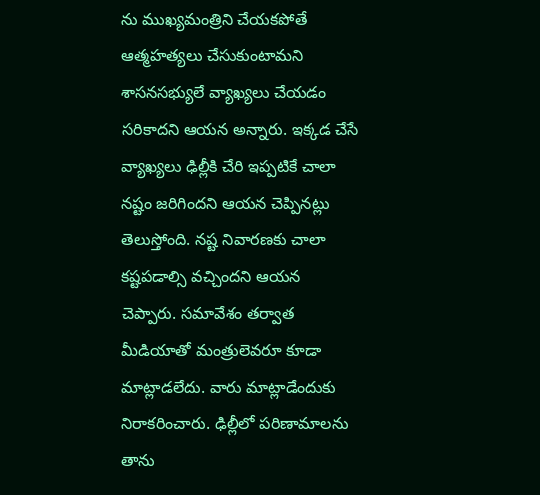ను ముఖ్యమంత్రిని చేయకపోతే ఆత్మహత్యలు చేసుకుంటామని శాసనసభ్యులే వ్యాఖ్యలు చేయడం సరికాదని ఆయన అన్నారు. ఇక్కడ చేసే వ్యాఖ్యలు ఢిల్లీకి చేరి ఇప్పటికే చాలా నష్టం జరిగిందని ఆయన చెప్పినట్లు తెలుస్తోంది. నష్ట నివారణకు చాలా కష్టపడాల్సి వచ్చిందని ఆయన చెప్పారు. సమావేశం తర్వాత మీడియాతో మంత్రులెవరూ కూడా మాట్లాడలేదు. వారు మాట్లాడేందుకు నిరాకరించారు. ఢిల్లీలో పరిణామాలను తాను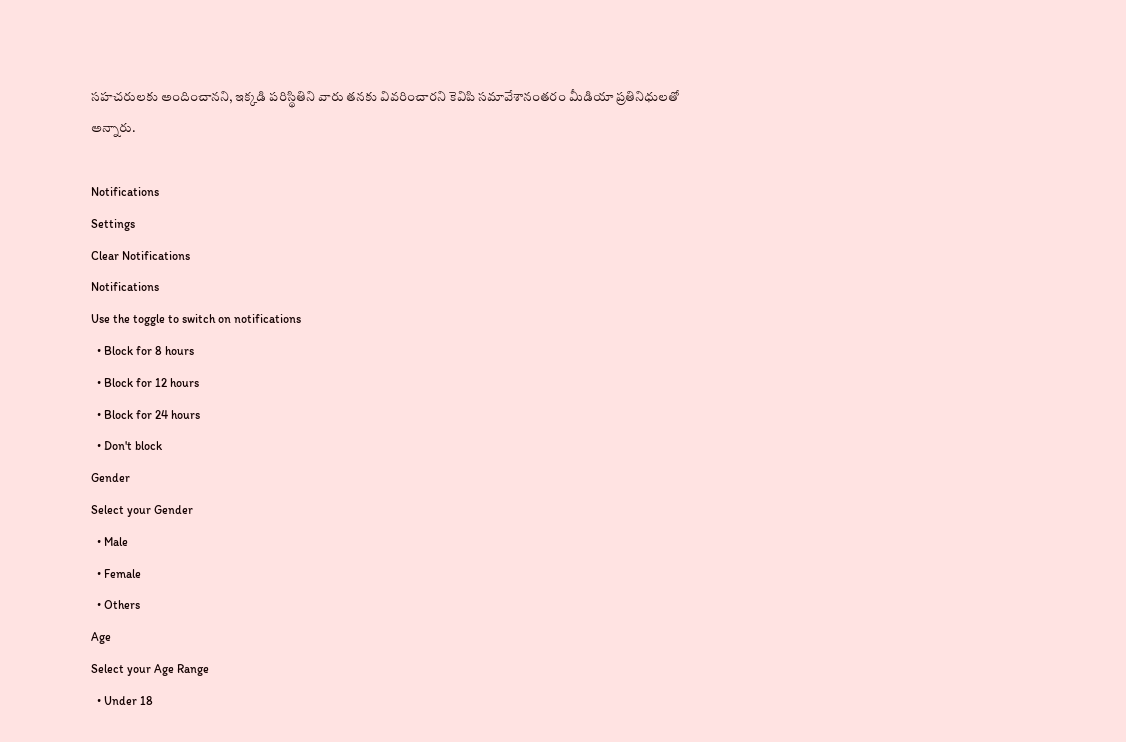సహచరులకు అందించానని, ఇక్కడి పరిస్థితిని వారు తనకు వివరించారని కెవిపి సమావేశానంతరం మీడియా ప్రతినిధులతో అన్నారు.

Notifications
Settings
Clear Notifications
Notifications
Use the toggle to switch on notifications
  • Block for 8 hours
  • Block for 12 hours
  • Block for 24 hours
  • Don't block
Gender
Select your Gender
  • Male
  • Female
  • Others
Age
Select your Age Range
  • Under 18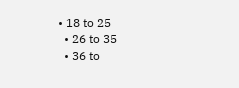• 18 to 25
  • 26 to 35
  • 36 to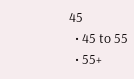45
  • 45 to 55
  • 55+